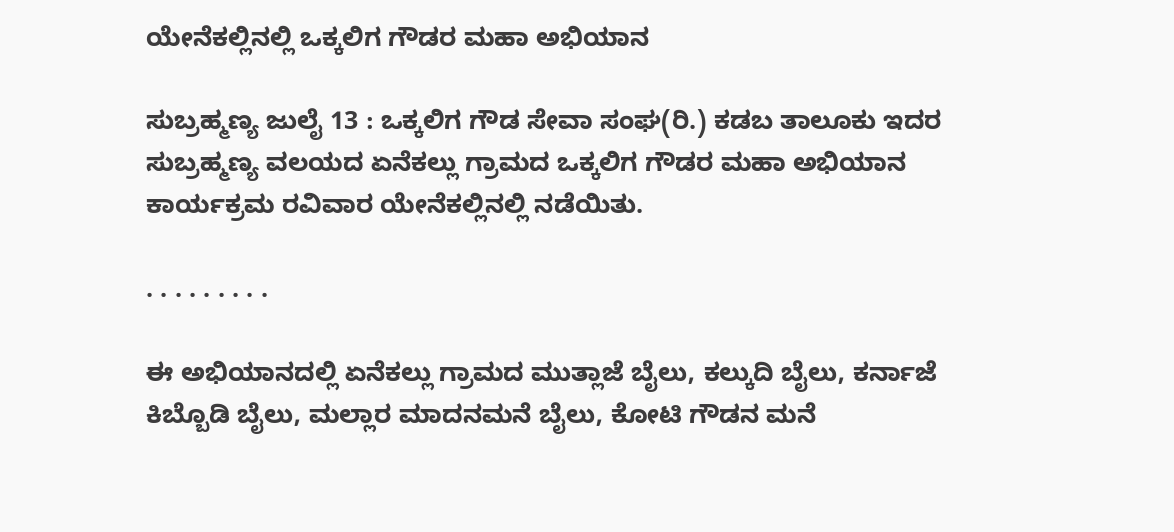ಯೇನೆಕಲ್ಲಿನಲ್ಲಿ ಒಕ್ಕಲಿಗ ಗೌಡರ ಮಹಾ ಅಭಿಯಾನ

ಸುಬ್ರಹ್ಮಣ್ಯ ಜುಲೈ 13 : ಒಕ್ಕಲಿಗ ಗೌಡ ಸೇವಾ ಸಂಘ(ರಿ.) ಕಡಬ ತಾಲೂಕು ಇದರ ಸುಬ್ರಹ್ಮಣ್ಯ ವಲಯದ ಏನೆಕಲ್ಲು ಗ್ರಾಮದ ಒಕ್ಕಲಿಗ ಗೌಡರ ಮಹಾ ಅಭಿಯಾನ ಕಾರ್ಯಕ್ರಮ ರವಿವಾರ ಯೇನೆಕಲ್ಲಿನಲ್ಲಿ ನಡೆಯಿತು.

. . . . . . . . .

ಈ ಅಭಿಯಾನದಲ್ಲಿ ಏನೆಕಲ್ಲು ಗ್ರಾಮದ ಮುತ್ಲಾಜೆ ಬೈಲು, ಕಲ್ಕುದಿ ಬೈಲು, ಕರ್ನಾಜೆ ಕಿಬ್ಬೊಡಿ ಬೈಲು, ಮಲ್ಲಾರ ಮಾದನಮನೆ ಬೈಲು, ಕೋಟಿ ಗೌಡನ ಮನೆ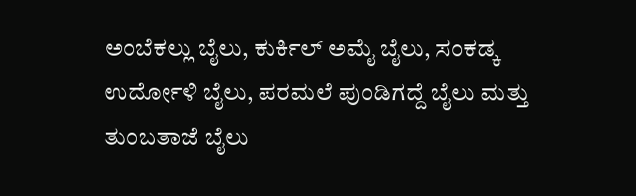ಅಂಬೆಕಲ್ಲು ಬೈಲು, ಕುರ್ಕಿಲ್ ಅಮೈ ಬೈಲು, ಸಂಕಡ್ಕ ಉರ್ದೋಳಿ ಬೈಲು, ಪರಮಲೆ ಪುಂಡಿಗದ್ದೆ ಬೈಲು ಮತ್ತು ತುಂಬತಾಜೆ ಬೈಲು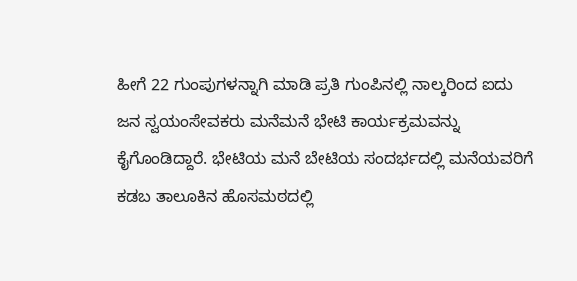ಹೀಗೆ 22 ಗುಂಪುಗಳನ್ನಾಗಿ ಮಾಡಿ ಪ್ರತಿ ಗುಂಪಿನಲ್ಲಿ ನಾಲ್ಕರಿಂದ ಐದು ಜನ ಸ್ವಯಂಸೇವಕರು ಮನೆಮನೆ ಭೇಟಿ ಕಾರ್ಯಕ್ರಮವನ್ನು ಕೈಗೊಂಡಿದ್ದಾರೆ. ಭೇಟಿಯ ಮನೆ ಬೇಟಿಯ ಸಂದರ್ಭದಲ್ಲಿ ಮನೆಯವರಿಗೆ ಕಡಬ ತಾಲೂಕಿನ ಹೊಸಮಠದಲ್ಲಿ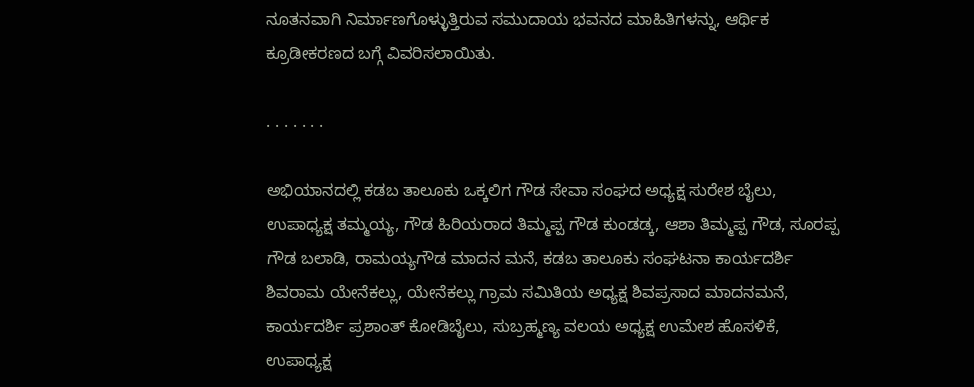ನೂತನವಾಗಿ ನಿರ್ಮಾಣಗೊಳ್ಳುತ್ತಿರುವ ಸಮುದಾಯ ಭವನದ ಮಾಹಿತಿಗಳನ್ನು, ಆರ್ಥಿಕ ಕ್ರೂಡೀಕರಣದ ಬಗ್ಗೆ ವಿವರಿಸಲಾಯಿತು.

. . . . . . .

ಅಭಿಯಾನದಲ್ಲಿ ಕಡಬ ತಾಲೂಕು ಒಕ್ಕಲಿಗ ಗೌಡ ಸೇವಾ ಸಂಘದ ಅಧ್ಯಕ್ಷ ಸುರೇಶ ಬೈಲು, ಉಪಾಧ್ಯಕ್ಷ ತಮ್ಮಯ್ಯ, ಗೌಡ ಹಿರಿಯರಾದ ತಿಮ್ಮಪ್ಪ ಗೌಡ ಕುಂಡಡ್ಕ, ಆಶಾ ತಿಮ್ಮಪ್ಪ ಗೌಡ, ಸೂರಪ್ಪ ಗೌಡ ಬಲಾಡಿ, ರಾಮಯ್ಯಗೌಡ ಮಾದನ ಮನೆ, ಕಡಬ ತಾಲೂಕು ಸಂಘಟನಾ ಕಾರ್ಯದರ್ಶಿ ಶಿವರಾಮ ಯೇನೆಕಲ್ಲು, ಯೇನೆಕಲ್ಲು ಗ್ರಾಮ ಸಮಿತಿಯ ಅಧ್ಯಕ್ಷ ಶಿವಪ್ರಸಾದ ಮಾದನಮನೆ, ಕಾರ್ಯದರ್ಶಿ ಪ್ರಶಾಂತ್ ಕೋಡಿಬೈಲು, ಸುಬ್ರಹ್ಮಣ್ಯ ವಲಯ ಅಧ್ಯಕ್ಷ ಉಮೇಶ ಹೊಸಳಿಕೆ, ಉಪಾಧ್ಯಕ್ಷ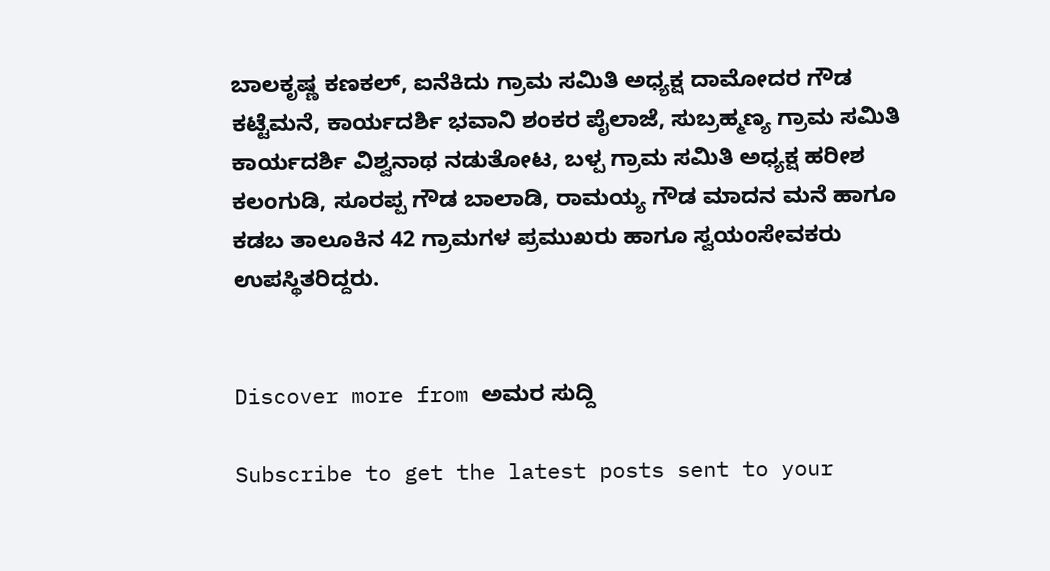ಬಾಲಕೃಷ್ಣ ಕಣಕಲ್, ಐನೆಕಿದು ಗ್ರಾಮ ಸಮಿತಿ ಅಧ್ಯಕ್ಷ ದಾಮೋದರ ಗೌಡ ಕಟ್ಟೆಮನೆ, ಕಾರ್ಯದರ್ಶಿ ಭವಾನಿ ಶಂಕರ ಪೈಲಾಜೆ, ಸುಬ್ರಹ್ಮಣ್ಯ ಗ್ರಾಮ ಸಮಿತಿ ಕಾರ್ಯದರ್ಶಿ ವಿಶ್ವನಾಥ ನಡುತೋಟ, ಬಳ್ಪ ಗ್ರಾಮ ಸಮಿತಿ ಅಧ್ಯಕ್ಷ ಹರೀಶ ಕಲಂಗುಡಿ, ಸೂರಪ್ಪ ಗೌಡ ಬಾಲಾಡಿ, ರಾಮಯ್ಯ ಗೌಡ ಮಾದನ ಮನೆ ಹಾಗೂ ಕಡಬ ತಾಲೂಕಿನ 42 ಗ್ರಾಮಗಳ ಪ್ರಮುಖರು ಹಾಗೂ ಸ್ವಯಂಸೇವಕರು ಉಪಸ್ಥಿತರಿದ್ದರು.


Discover more from ಅಮರ ಸುದ್ದಿ

Subscribe to get the latest posts sent to your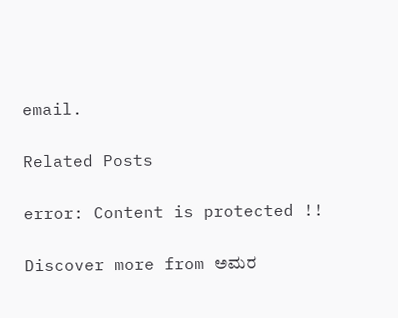email.

Related Posts

error: Content is protected !!

Discover more from ಅಮರ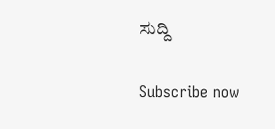ಸುದ್ದಿ

Subscribe now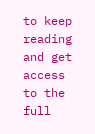to keep reading and get access to the full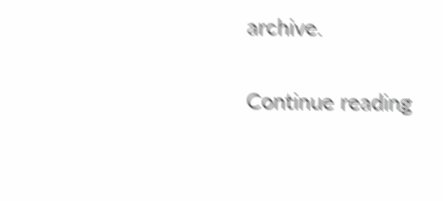archive.

Continue reading